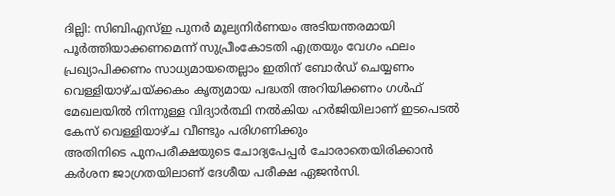ദില്ലി: സിബിഎസ്ഇ പുനർ മൂല്യനിർണയം അടിയന്തരമായി പൂർത്തിയാക്കണമെന്ന് സുപ്രീംകോടതി എത്രയും വേഗം ഫലം പ്രഖ്യാപിക്കണം സാധ്യമായതെല്ലാം ഇതിന് ബോർഡ് ചെയ്യണം വെള്ളിയാഴ്ചയ്ക്കകം കൃത്യമായ പദ്ധതി അറിയിക്കണം ഗൾഫ് മേഖലയിൽ നിന്നുള്ള വിദ്യാർത്ഥി നൽകിയ ഹർജിയിലാണ് ഇടപെടൽ കേസ് വെള്ളിയാഴ്ച വീണ്ടും പരിഗണിക്കും
അതിനിടെ പുനപരീക്ഷയുടെ ചോദ്യപേപ്പർ ചോരാതെയിരിക്കാൻ കർശന ജാഗ്രതയിലാണ് ദേശീയ പരീക്ഷ ഏജൻസി.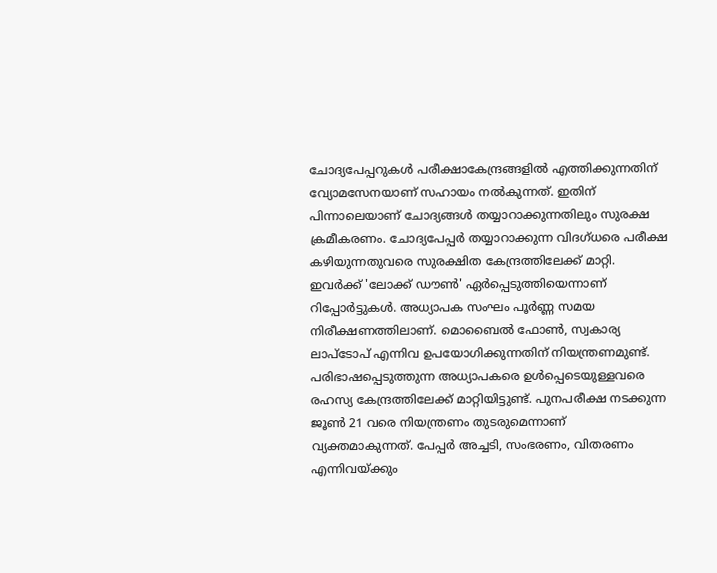ചോദ്യപേപ്പറുകൾ പരീക്ഷാകേന്ദ്രങ്ങളിൽ എത്തിക്കുന്നതിന് വ്യോമസേനയാണ് സഹായം നൽകുന്നത്. ഇതിന് പിന്നാലെയാണ് ചോദ്യങ്ങൾ തയ്യാറാക്കുന്നതിലും സുരക്ഷ ക്രമീകരണം. ചോദ്യപേപ്പർ തയ്യാറാക്കുന്ന വിദഗ്ധരെ പരീക്ഷ കഴിയുന്നതുവരെ സുരക്ഷിത കേന്ദ്രത്തിലേക്ക് മാറ്റി. ഇവർക്ക് 'ലോക്ക് ഡൗൺ' ഏർപ്പെടുത്തിയെന്നാണ് റിപ്പോർട്ടുകൾ. അധ്യാപക സംഘം പൂർണ്ണ സമയ നിരീക്ഷണത്തിലാണ്. മൊബൈൽ ഫോൺ, സ്വകാര്യ ലാപ്ടോപ് എന്നിവ ഉപയോഗിക്കുന്നതിന് നിയന്ത്രണമുണ്ട്. പരിഭാഷപ്പെടുത്തുന്ന അധ്യാപകരെ ഉൾപ്പെടെയുള്ളവരെ രഹസ്യ കേന്ദ്രത്തിലേക്ക് മാറ്റിയിട്ടുണ്ട്. പുനപരീക്ഷ നടക്കുന്ന ജൂൺ 21 വരെ നിയന്ത്രണം തുടരുമെന്നാണ് വ്യക്തമാകുന്നത്. പേപ്പർ അച്ചടി, സംഭരണം, വിതരണം എന്നിവയ്ക്കും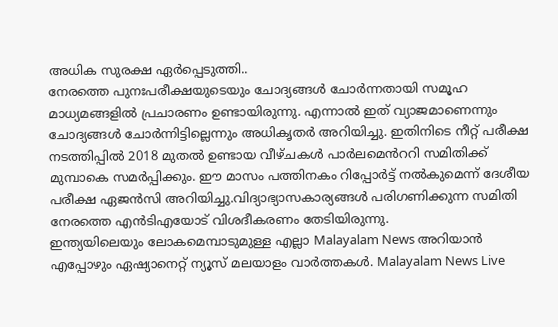അധിക സുരക്ഷ ഏർപ്പെടുത്തി..
നേരത്തെ പുനഃപരീക്ഷയുടെയും ചോദ്യങ്ങൾ ചോർന്നതായി സമൂഹ മാധ്യമങ്ങളിൽ പ്രചാരണം ഉണ്ടായിരുന്നു. എന്നാൽ ഇത് വ്യാജമാണെന്നും ചോദ്യങ്ങൾ ചോർന്നിട്ടില്ലെന്നും അധികൃതർ അറിയിച്ചു. ഇതിനിടെ നീറ്റ് പരീക്ഷ നടത്തിപ്പിൽ 2018 മുതൽ ഉണ്ടായ വീഴ്ചകൾ പാർലമെൻററി സമിതിക്ക് മുമ്പാകെ സമർപ്പിക്കും. ഈ മാസം പത്തിനകം റിപ്പോർട്ട് നൽകുമെന്ന് ദേശീയ പരീക്ഷ ഏജൻസി അറിയിച്ചു.വിദ്യാഭ്യാസകാര്യങ്ങൾ പരിഗണിക്കുന്ന സമിതി നേരത്തെ എൻടിഎയോട് വിശദീകരണം തേടിയിരുന്നു.
ഇന്ത്യയിലെയും ലോകമെമ്പാടുമുള്ള എല്ലാ Malayalam News അറിയാൻ എപ്പോഴും ഏഷ്യാനെറ്റ് ന്യൂസ് മലയാളം വാർത്തകൾ. Malayalam News Live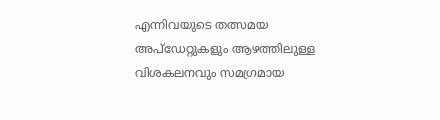എന്നിവയുടെ തത്സമയ അപ്ഡേറ്റുകളും ആഴത്തിലുള്ള വിശകലനവും സമഗ്രമായ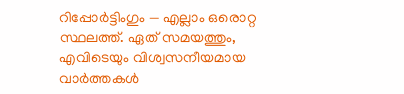റിപ്പോർട്ടിംഗും — എല്ലാം ഒരൊറ്റ സ്ഥലത്ത്. ഏത് സമയത്തും, എവിടെയും വിശ്വസനീയമായ വാർത്തകൾ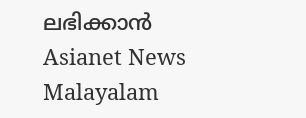ലഭിക്കാൻ Asianet News Malayalam